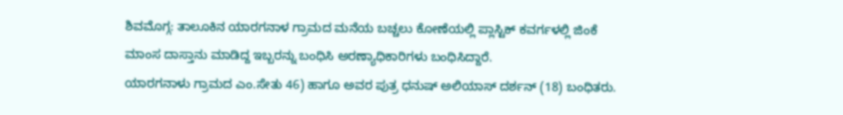ಶಿವಮೊಗ್ಗ: ತಾಲೂಕಿನ ಯಾರಗನಾಳ ಗ್ರಾಮದ ಮನೆಯ ಬಚ್ಚಲು ಕೋಣೆಯಲ್ಲಿ ಪ್ಲಾಸ್ಟಿಕ್ ಕವರ್ಗಳಲ್ಲಿ ಜಿಂಕೆ ಮಾಂಸ ದಾಸ್ತಾನು ಮಾಡಿದ್ದ ಇಬ್ಬರನ್ನು ಬಂಧಿಸಿ ಅರಣ್ಯಾಧಿಕಾರಿಗಳು ಬಂಧಿಸಿದ್ದಾರೆ.
ಯಾರಗನಾಳು ಗ್ರಾಮದ ಎಂ.ಸೇತು 46) ಹಾಗೂ ಅವರ ಪುತ್ರ ಧನುಷ್ ಅಲಿಯಾಸ್ ದರ್ಶನ್ (18) ಬಂಧಿತರು.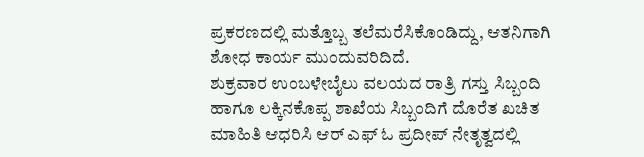ಪ್ರಕರಣದಲ್ಲಿ ಮತ್ತೊಬ್ಬ ತಲೆಮರೆಸಿಕೊಂಡಿದ್ದು, ಆತನಿಗಾಗಿ ಶೋಧ ಕಾರ್ಯ ಮುಂದುವರಿದಿದೆ.
ಶುಕ್ರವಾರ ಉಂಬಳೇಬೈಲು ವಲಯದ ರಾತ್ರಿ ಗಸ್ತು ಸಿಬ್ಬಂದಿ ಹಾಗೂ ಲಕ್ಕಿನಕೊಪ್ಪ ಶಾಖೆಯ ಸಿಬ್ಬಂದಿಗೆ ದೊರೆತ ಖಚಿತ ಮಾಹಿತಿ ಆಧರಿಸಿ ಆರ್ ಎಫ್ ಓ ಪ್ರದೀಪ್ ನೇತೃತ್ವದಲ್ಲಿ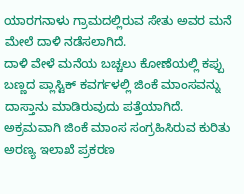ಯಾರಗನಾಳು ಗ್ರಾಮದಲ್ಲಿರುವ ಸೇತು ಅವರ ಮನೆ ಮೇಲೆ ದಾಳಿ ನಡೆಸಲಾಗಿದೆ.
ದಾಳಿ ವೇಳೆ ಮನೆಯ ಬಚ್ಚಲು ಕೋಣೆಯಲ್ಲಿ ಕಪ್ಪು ಬಣ್ಣದ ಪ್ಲಾಸ್ಟಿಕ್ ಕವರ್ಗಳಲ್ಲಿ ಜಿಂಕೆ ಮಾಂಸವನ್ನು ದಾಸ್ತಾನು ಮಾಡಿರುವುದು ಪತ್ತೆಯಾಗಿದೆ. ಅಕ್ರಮವಾಗಿ ಜಿಂಕೆ ಮಾಂಸ ಸಂಗ್ರಹಿಸಿರುವ ಕುರಿತು ಅರಣ್ಯ ಇಲಾಖೆ ಪ್ರಕರಣ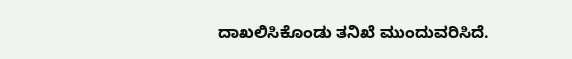ದಾಖಲಿಸಿಕೊಂಡು ತನಿಖೆ ಮುಂದುವರಿಸಿದೆ.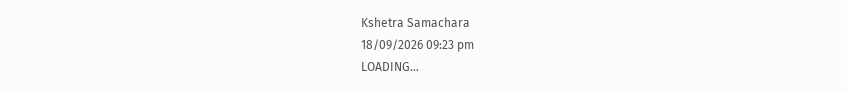Kshetra Samachara
18/09/2026 09:23 pm
LOADING...